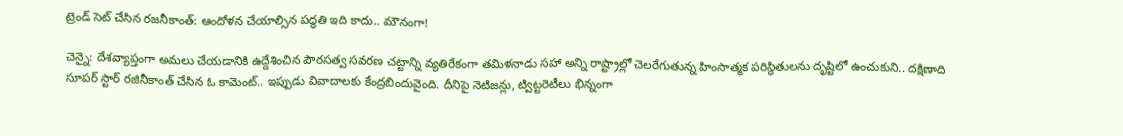ట్రెండ్ సెట్ చేసిన రజనీకాంత్: ఆందోళన చేయాల్సిన పద్ధతి ఇది కాదు.. మౌనంగా!

చెన్నై: దేశవ్యాప్తంగా అమలు చేయడానికి ఉద్దేశించిన పౌరసత్వ సవరణ చట్టాన్ని వ్యతిరేకంగా తమిళనాడు సహా అన్ని రాష్ట్రాల్లో చెలరేగుతున్న హింసాత్మక పరిస్థితులను దృష్టిలో ఉంచుకుని.. దక్షిణాది సూపర్ స్టార్ రజినీకాంత్ చేసిన ఓ కామెంట్.. ఇప్పుడు వివాదాలకు కేంద్రబిందువైంది. దీనిపై నెటిజన్లు, ట్విట్టరెటీలు భిన్నంగా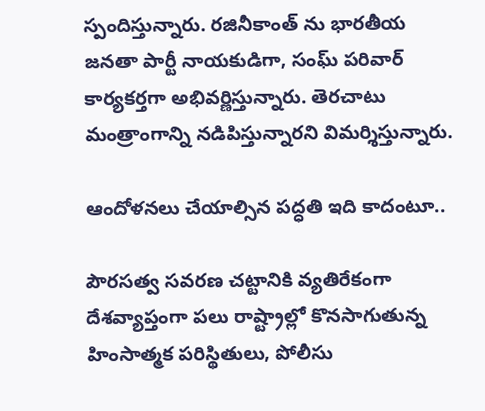స్పందిస్తున్నారు. రజినీకాంత్ ను భారతీయ జనతా పార్టీ నాయకుడిగా, సంఘ్ పరివార్ కార్యకర్తగా అభివర్ణిస్తున్నారు. తెరచాటు మంత్రాంగాన్ని నడిపిస్తున్నారని విమర్శిస్తున్నారు.

ఆందోళనలు చేయాల్సిన పద్ధతి ఇది కాదంటూ..

పౌరసత్వ సవరణ చట్టానికి వ్యతిరేకంగా దేశవ్యాప్తంగా పలు రాష్ట్రాల్లో కొనసాగుతున్న హింసాత్మక పరిస్థితులు, పోలీసు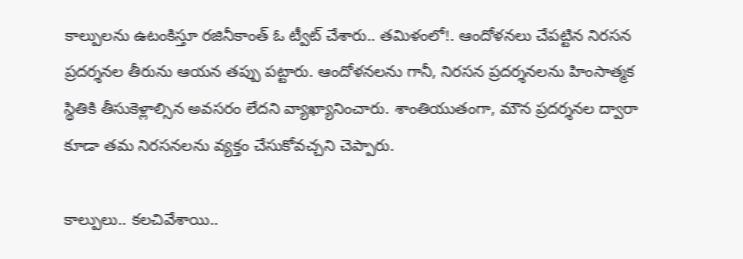కాల్పులను ఉటంకిస్తూ రజినీకాంత్ ఓ ట్వీట్ చేశారు.. తమిళంలో!. ఆందోళనలు చేపట్టిన నిరసన ప్రదర్శనల తీరును ఆయన తప్పు పట్టారు. ఆందోళనలను గానీ, నిరసన ప్రదర్శనలను హింసాత్మక స్థితికి తీసుకెళ్లాల్సిన అవసరం లేదని వ్యాఖ్యానించారు. శాంతియుతంగా, మౌన ప్రదర్శనల ద్వారా కూడా తమ నిరసనలను వ్యక్తం చేసుకోవచ్చని చెప్పారు.

కాల్పులు.. కలచివేశాయి..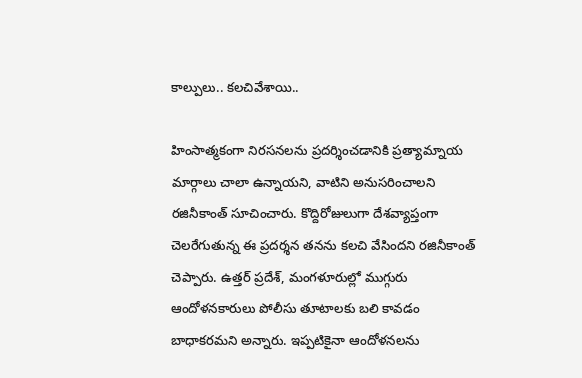కాల్పులు.. కలచివేశాయి..

హింసాత్మకంగా నిరసనలను ప్రదర్శించడానికి ప్రత్యామ్నాయ మార్గాలు చాలా ఉన్నాయని, వాటిని అనుసరించాలని రజినీకాంత్ సూచించారు. కొద్దిరోజులుగా దేశవ్యాప్తంగా చెలరేగుతున్న ఈ ప్రదర్శన తనను కలచి వేసిందని రజినీకాంత్ చెప్పారు. ఉత్తర్ ప్రదేశ్, మంగళూరుల్లో ముగ్గురు ఆందోళనకారులు పోలీసు తూటాలకు బలి కావడం బాధాకరమని అన్నారు. ఇప్పటికైనా ఆందోళనలను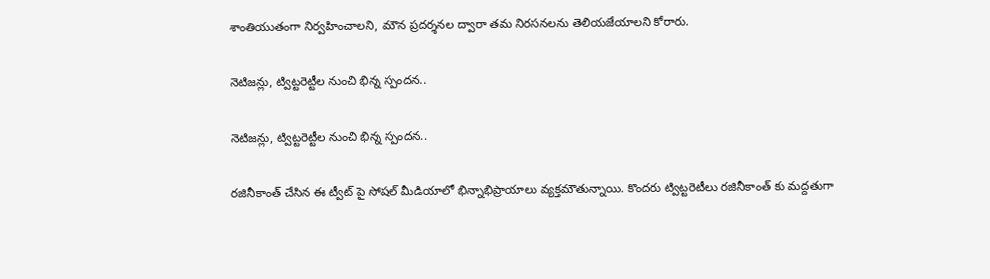శాంతియుతంగా నిర్వహించాలని, మౌన ప్రదర్శనల ద్వారా తమ నిరసనలను తెలియజేయాలని కోరారు.

నెటిజన్లు, ట్విట్టరెట్టీల నుంచి భిన్న స్పందన..

నెటిజన్లు, ట్విట్టరెట్టీల నుంచి భిన్న స్పందన..

రజినీకాంత్ చేసిన ఈ ట్వీట్ పై సోషల్ మీడియాలో భిన్నాభిప్రాయాలు వ్యక్తమౌతున్నాయి. కొందరు ట్విట్టరెటీలు రజినీకాంత్ కు మద్దతుగా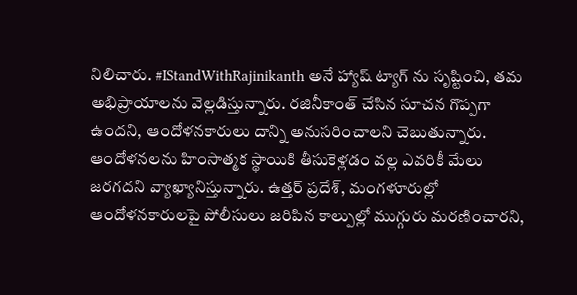నిలిచారు. #IStandWithRajinikanth అనే హ్యాష్ ట్యాగ్ ను సృష్టించి, తమ అభిప్రాయాలను వెల్లడిస్తున్నారు. రజినీకాంత్ చేసిన సూచన గొప్పగా ఉందని, ఆందోళనకారులు దాన్ని అనుసరించాలని చెబుతున్నారు. ఆందోళనలను హింసాత్మక స్థాయికి తీసుకెళ్లడం వల్ల ఎవరికీ మేలు జరగదని వ్యాఖ్యానిస్తున్నారు. ఉత్తర్ ప్రదేశ్, మంగళూరుల్లో ఆందోళనకారులపై పోలీసులు జరిపిన కాల్పుల్లో ముగ్గురు మరణించారని,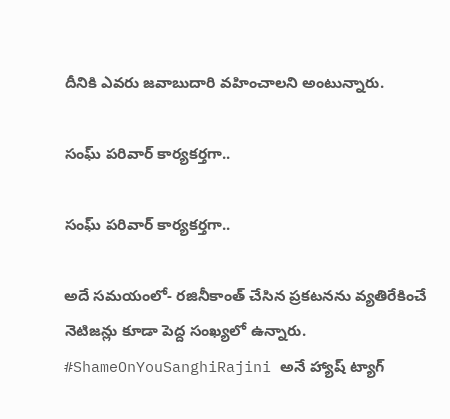దీనికి ఎవరు జవాబుదారి వహించాలని అంటున్నారు.

సంఘ్ పరివార్ కార్యకర్తగా..

సంఘ్ పరివార్ కార్యకర్తగా..

అదే సమయంలో- రజినీకాంత్ చేసిన ప్రకటనను వ్యతిరేకించే నెటిజన్లు కూడా పెద్ద సంఖ్యలో ఉన్నారు. #ShameOnYouSanghiRajini అనే హ్యాష్ ట్యాగ్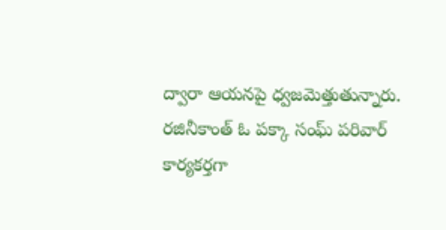ద్వారా ఆయనపై ధ్వజమెత్తుతున్నారు. రజినీకాంత్ ఓ పక్కా సంఘ్ పరివార్ కార్యకర్తగా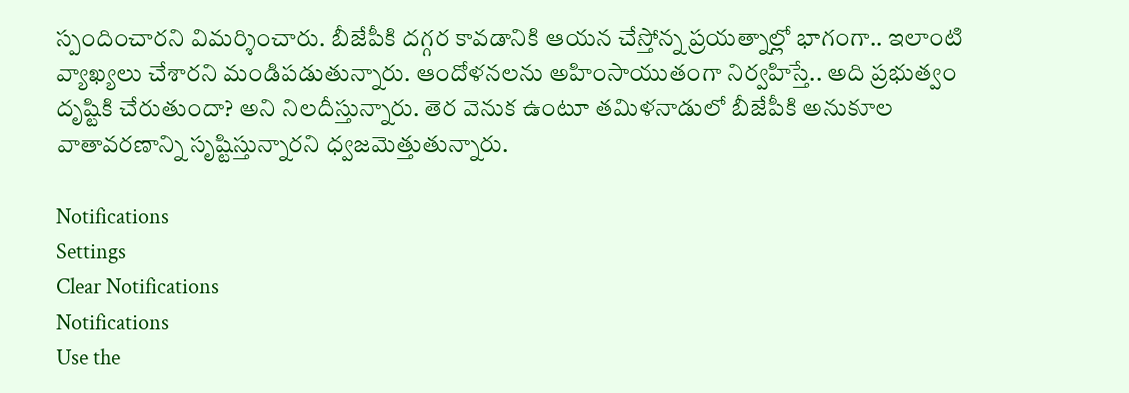స్పందించారని విమర్శించారు. బీజేపీకి దగ్గర కావడానికి ఆయన చేస్తోన్న ప్రయత్నాల్లో భాగంగా.. ఇలాంటి వ్యాఖ్యలు చేశారని మండిపడుతున్నారు. ఆందోళనలను అహింసాయుతంగా నిర్వహిస్తే.. అది ప్రభుత్వం దృష్టికి చేరుతుందా? అని నిలదీస్తున్నారు. తెర వెనుక ఉంటూ తమిళనాడులో బీజేపీకి అనుకూల వాతావరణాన్ని సృష్టిస్తున్నారని ధ్వజమెత్తుతున్నారు.

Notifications
Settings
Clear Notifications
Notifications
Use the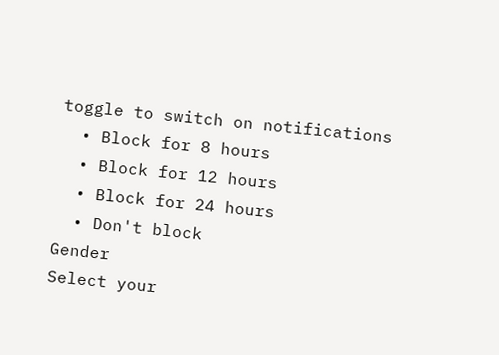toggle to switch on notifications
  • Block for 8 hours
  • Block for 12 hours
  • Block for 24 hours
  • Don't block
Gender
Select your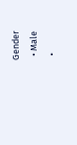Gender
  • Male
  •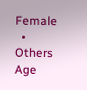Female
  • Others
Age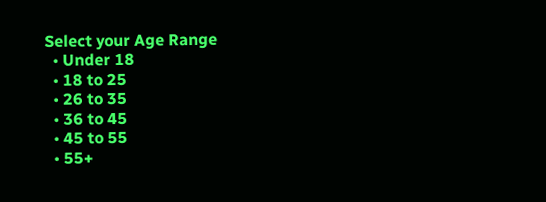Select your Age Range
  • Under 18
  • 18 to 25
  • 26 to 35
  • 36 to 45
  • 45 to 55
  • 55+